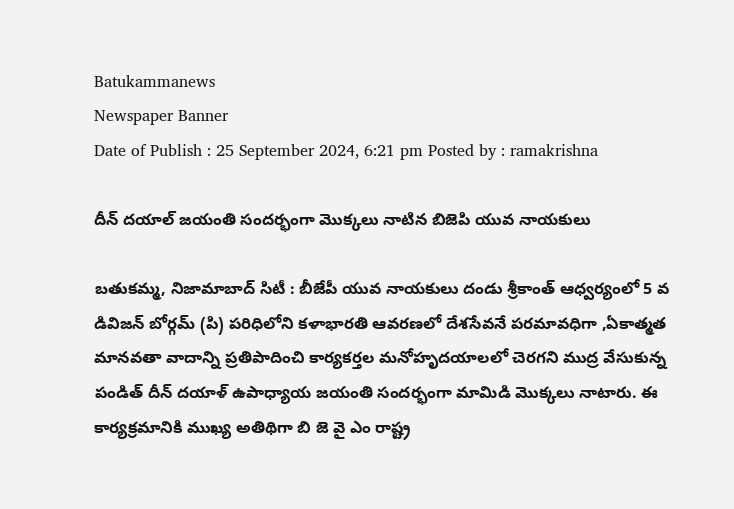Batukammanews
Newspaper Banner
Date of Publish : 25 September 2024, 6:21 pm Posted by : ramakrishna

దీన్ దయాల్ జయంతి సందర్భంగా మొక్కలు నాటిన బిజెపి యువ నాయకులు

బతుకమ్మ, నిజామాబాద్ సిటీ : బీజేపీ యువ నాయకులు దండు శ్రీకాంత్ ఆధ్వర్యంలో 5 వ డివిజన్ బోర్గమ్ (పి) పరిధిలోని కళాభారతి ఆవరణలో దేశసేవనే పరమావధిగా ,ఏకాత్మత మానవతా వాదాన్ని ప్రతిపాదించి కార్యకర్తల మనోహృదయాలలో చెరగని ముద్ర వేసుకున్న పండిత్ దీన్ దయాళ్ ఉపాధ్యాయ జయంతి సందర్భంగా మామిడి మొక్కలు నాటారు. ఈ కార్యక్రమానికి ముఖ్య అతిథిగా బి జె వై ఎం రాష్ట్ర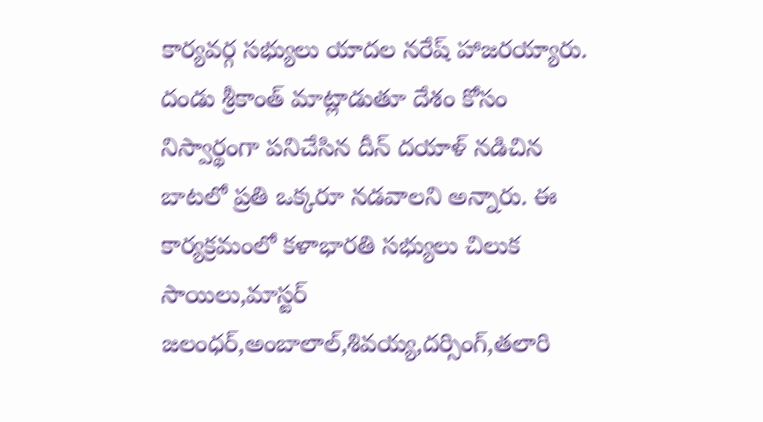కార్యవర్గ సభ్యులు యాదల నరేష్ హాజరయ్యారు. దండు శ్రీకాంత్ మాట్లాడుతూ దేశం కోసం నిస్వార్థంగా పనిచేసిన దీన్ దయాళ్ నడిచిన బాటలో ప్రతి ఒక్కరూ నడవాలని అన్నారు. ఈ కార్యక్రమంలో కళాభారతి సభ్యులు చిలుక సాయిలు,మాస్టర్ జలంధర్,అంబాలాల్,శివయ్య,దర్సింగ్,తలారి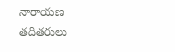నారాయణ తదితరులు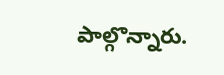పాల్గొన్నారు.